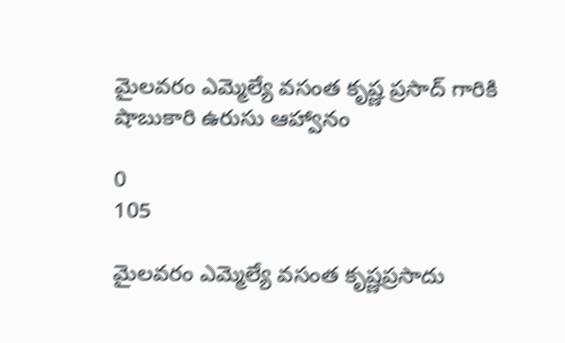మైలవరం ఎమ్మెల్యే వసంత కృష్ణ ప్రసాద్ గారికి షాబుకారి ఉరుసు ఆహ్వానం

0
105

మైలవరం ఎమ్మెల్యే వసంత కృష్ణప్రసాదు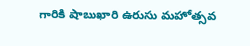గారికి షాబుఖారి ఉరుసు మహోత్సవ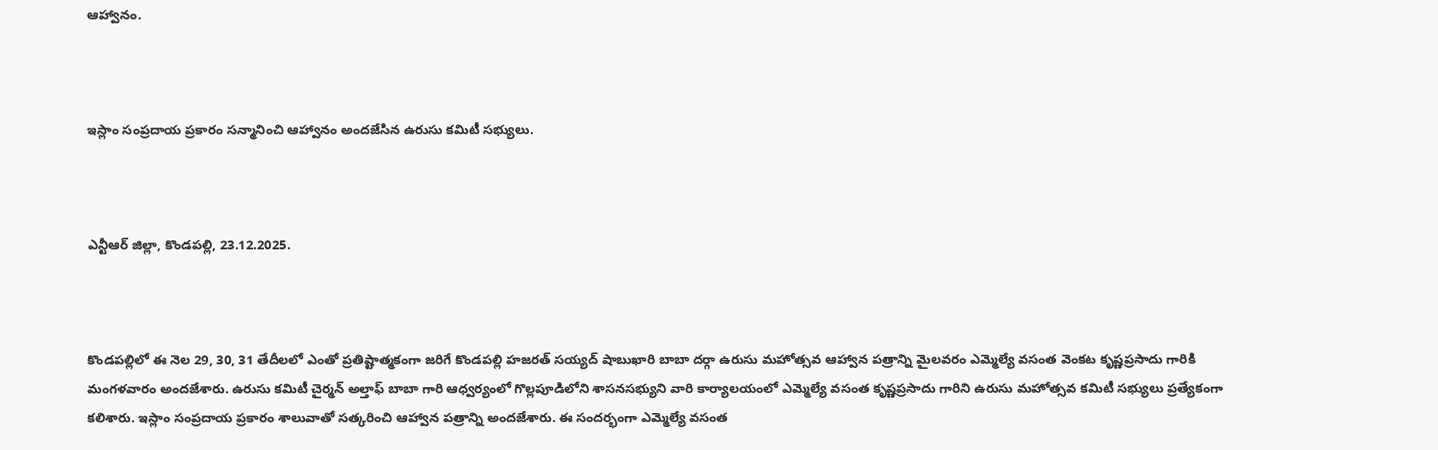ఆహ్వానం.



ఇస్లాం సంప్రదాయ ప్రకారం సన్మానించి ఆహ్వానం అందజేసిన ఉరుసు కమిటీ సభ్యులు.



ఎన్టీఆర్ జిల్లా, కొండపల్లి, 23.12.2025.



కొండపల్లిలో ఈ నెల 29, 30, 31 తేదీలలో ఎంతో ప్రతిష్టాత్మకంగా జరిగే కొండపల్లి హజరత్ సయ్యద్ షాబుఖారి బాబా దర్గా ఉరుసు మహోత్సవ ఆహ్వాన పత్రాన్ని మైలవరం ఎమ్మెల్యే వసంత వెంకట కృష్ణప్రసాదు గారికి మంగళవారం అందజేశారు. ఉరుసు కమిటీ చైర్మన్ అల్తాఫ్ బాబా గారి ఆధ్వర్యంలో గొల్లపూడిలోని శాసనసభ్యుని వారి కార్యాలయంలో ఎమ్మెల్యే వసంత కృష్ణప్రసాదు గారిని ఉరుసు మహోత్సవ కమిటీ సభ్యులు ప్రత్యేకంగా కలిశారు. ఇస్లాం సంప్రదాయ ప్రకారం శాలువాతో సత్కరించి ఆహ్వాన పత్రాన్ని అందజేశారు. ఈ సందర్భంగా ఎమ్మెల్యే వసంత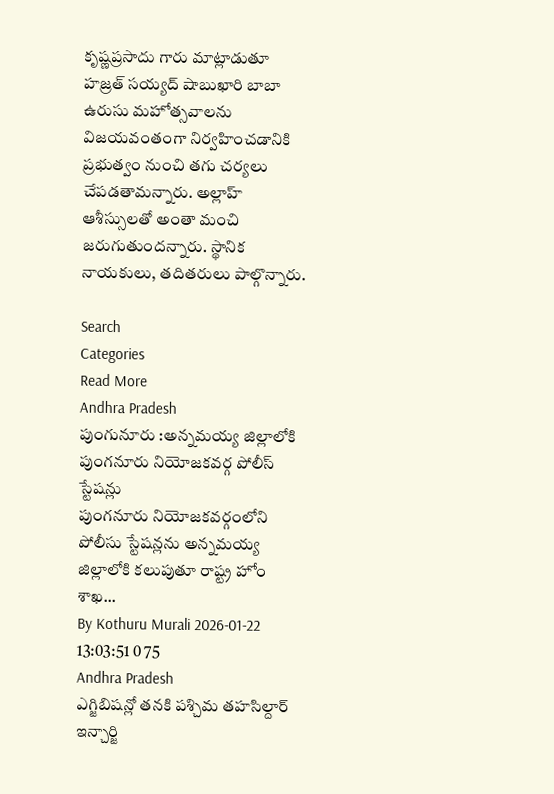కృష్ణప్రసాదు గారు మాట్లాడుతూ హజ్రత్ సయ్యద్ షాబుఖారి బాబా ఉరుసు మహోత్సవాలను విజయవంతంగా నిర్వహించడానికి ప్రభుత్వం నుంచి తగు చర్యలు చేపడతామన్నారు. అల్లాహ్ ఆశీస్సులతో అంతా మంచి జరుగుతుందన్నారు. స్థానిక నాయకులు, తదితరులు పాల్గొన్నారు.

Search
Categories
Read More
Andhra Pradesh
పుంగునూరు :అన్నమయ్య జిల్లాలోకి పుంగనూరు నియోజకవర్గ పోలీస్ స్టేషన్లు
పుంగనూరు నియోజకవర్గంలోని పోలీసు స్టేషన్లను అన్నమయ్య జిల్లాలోకి కలుపుతూ రాష్ట్ర హోం శాఖ...
By Kothuru Murali 2026-01-22 13:03:51 0 75
Andhra Pradesh
ఎగ్జిబిషన్లో తనకి పశ్చిమ తహసిల్దార్ ఇన్చార్జి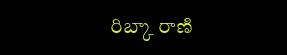రిబ్కా రాణి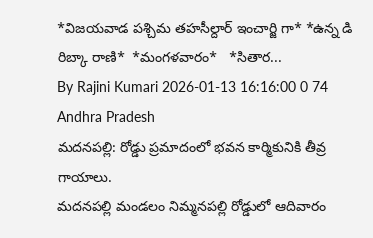*విజయవాడ పశ్చిమ తహసీల్దార్ ఇంచార్జి గా* *ఉన్న డి రిబ్కా రాణి*  *మంగళవారం*   *సితార...
By Rajini Kumari 2026-01-13 16:16:00 0 74
Andhra Pradesh
మదనపల్లి: రోడ్డు ప్రమాదంలో భవన కార్మికునికి తీవ్ర గాయాలు.
మదనపల్లి మండలం నిమ్మనపల్లి రోడ్డులో ఆదివారం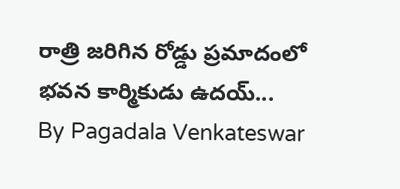రాత్రి జరిగిన రోడ్డు ప్రమాదంలో భవన కార్మికుడు ఉదయ్...
By Pagadala Venkateswar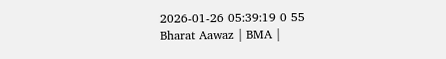2026-01-26 05:39:19 0 55
Bharat Aawaz | BMA |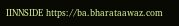IINNSIDE https://ba.bharataawaz.com